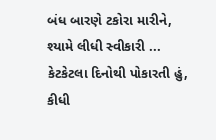બંધ બારણે ટકોરા મારીને,
શ્યામે લીધી સ્વીકારી ...
કેટકેટલા દિનોથી પોકારતી હું,
કીધી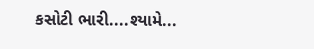કસોટી ભારી....શ્યામે...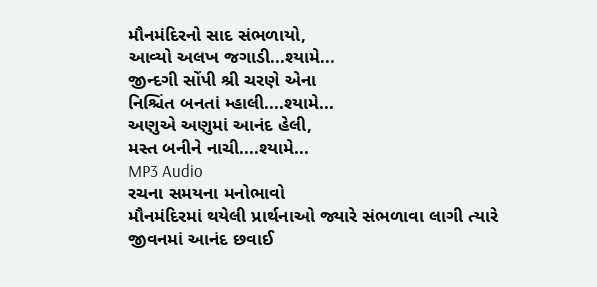મૌનમંદિરનો સાદ સંભળાયો,
આવ્યો અલખ જગાડી...શ્યામે...
જીન્દગી સોંપી શ્રી ચરણે એના
નિશ્ચિંત બનતાં મ્હાલી....શ્યામે...
અણુએ અણુમાં આનંદ હેલી,
મસ્ત બનીને નાચી....શ્યામે...
MP3 Audio
રચના સમયના મનોભાવો
મૌનમંદિરમાં થયેલી પ્રાર્થનાઓ જ્યારે સંભળાવા લાગી ત્યારે જીવનમાં આનંદ છવાઈ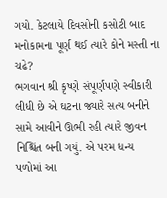ગયો. કેટલાયે દિવસોની કસોટી બાદ મનોકામના પૂર્ણ થઈ ત્યારે કોને મસ્તી ના ચઢે?
ભગવાન શ્રી કૃષ્ણે સંપૂર્ણપણે સ્વીકારી લીધી છે એ ઘટના જ્યારે સત્ય બનીને સામે આવીને ઊભી રહી ત્યારે જીવન નિશ્ચિંત બની ગયું. એ પરમ ધન્ય પળોમાં આ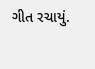ગીત રચાયું.